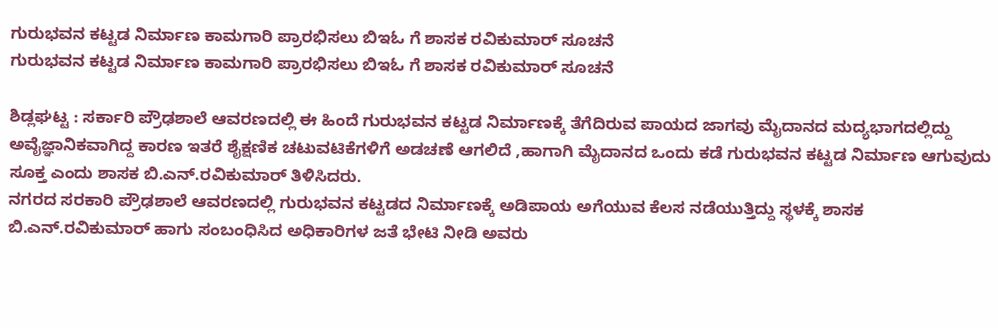ಗುರುಭವನ ಕಟ್ಟಡ ನಿರ್ಮಾಣ ಕಾಮಗಾರಿ ಪ್ರಾರಭಿಸಲು ಬಿಇಓ ಗೆ ಶಾಸಕ ರವಿಕುಮಾರ್ ಸೂಚನೆ
ಗುರುಭವನ ಕಟ್ಟಡ ನಿರ್ಮಾಣ ಕಾಮಗಾರಿ ಪ್ರಾರಭಿಸಲು ಬಿಇಓ ಗೆ ಶಾಸಕ ರವಿಕುಮಾರ್ ಸೂಚನೆ

ಶಿಡ್ಲಘಟ್ಟ : ಸರ್ಕಾರಿ ಪ್ರೌಢಶಾಲೆ ಆವರಣದಲ್ಲಿ ಈ ಹಿಂದೆ ಗುರುಭವನ ಕಟ್ಟಡ ನಿರ್ಮಾಣಕ್ಕೆ ತೆಗೆದಿರುವ ಪಾಯದ ಜಾಗವು ಮೈದಾನದ ಮದ್ಯಭಾಗದಲ್ಲಿದ್ದು ಅವೈಜ್ಞಾನಿಕವಾಗಿದ್ದ ಕಾರಣ ಇತರೆ ಶೈಕ್ಷಣಿಕ ಚಟುವಟಿಕೆಗಳಿಗೆ ಅಡಚಣೆ ಆಗಲಿದೆ ,ಹಾಗಾಗಿ ಮೈದಾನದ ಒಂದು ಕಡೆ ಗುರುಭವನ ಕಟ್ಟಡ ನಿರ್ಮಾಣ ಆಗುವುದು ಸೂಕ್ತ ಎಂದು ಶಾಸಕ ಬಿ.ಎನ್.ರವಿಕುಮಾರ್ ತಿಳಿಸಿದರು.
ನಗರದ ಸರಕಾರಿ ಪ್ರೌಢಶಾಲೆ ಆವರಣದಲ್ಲಿ ಗುರುಭವನ ಕಟ್ಟಡದ ನಿರ್ಮಾಣಕ್ಕೆ ಅಡಿಪಾಯ ಅಗೆಯುವ ಕೆಲಸ ನಡೆಯುತ್ತಿದ್ದು ಸ್ಥಳಕ್ಕೆ ಶಾಸಕ ಬಿ.ಎನ್.ರವಿಕುಮಾರ್ ಹಾಗು ಸಂಬಂಧಿಸಿದ ಅಧಿಕಾರಿಗಳ ಜತೆ ಭೇಟಿ ನೀಡಿ ಅವರು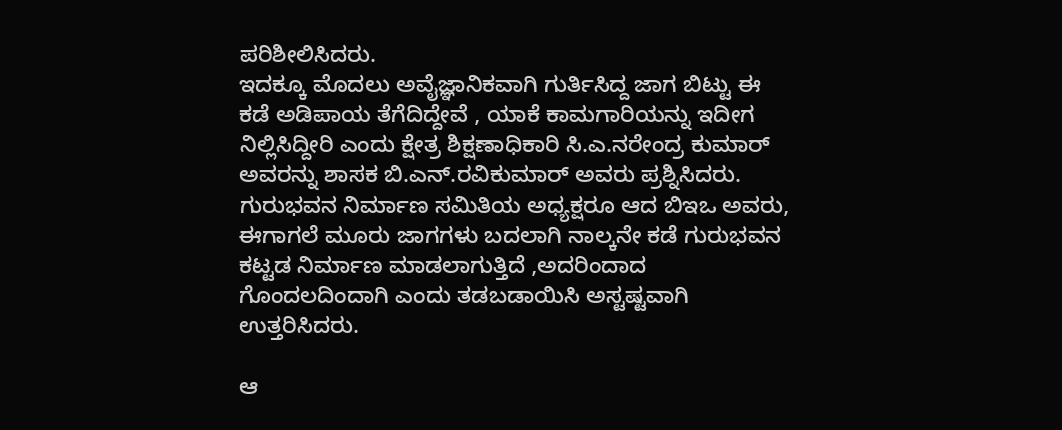ಪರಿಶೀಲಿಸಿದರು.
ಇದಕ್ಕೂ ಮೊದಲು ಅವೈಜ್ಞಾನಿಕವಾಗಿ ಗುರ್ತಿಸಿದ್ದ ಜಾಗ ಬಿಟ್ಟು ಈ ಕಡೆ ಅಡಿಪಾಯ ತೆಗೆದಿದ್ದೇವೆ , ಯಾಕೆ ಕಾಮಗಾರಿಯನ್ನು ಇದೀಗ ನಿಲ್ಲಿಸಿದ್ದೀರಿ ಎಂದು ಕ್ಷೇತ್ರ ಶಿಕ್ಷಣಾಧಿಕಾರಿ ಸಿ.ಎ.ನರೇಂದ್ರ ಕುಮಾರ್ ಅವರನ್ನು ಶಾಸಕ ಬಿ.ಎನ್.ರವಿಕುಮಾರ್ ಅವರು ಪ್ರಶ್ನಿಸಿದರು.
ಗುರುಭವನ ನಿರ್ಮಾಣ ಸಮಿತಿಯ ಅಧ್ಯಕ್ಷರೂ ಆದ ಬಿಇಒ ಅವರು, ಈಗಾಗಲೆ ಮೂರು ಜಾಗಗಳು ಬದಲಾಗಿ ನಾಲ್ಕನೇ ಕಡೆ ಗುರುಭವನ ಕಟ್ಟಡ ನಿರ್ಮಾಣ ಮಾಡಲಾಗುತ್ತಿದೆ ,ಅದರಿಂದಾದ ಗೊಂದಲದಿಂದಾಗಿ ಎಂದು ತಡಬಡಾಯಿಸಿ ಅಸ್ಟಷ್ಟವಾಗಿ ಉತ್ತರಿಸಿದರು.

ಆ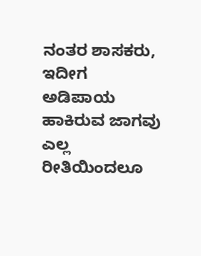ನಂತರ ಶಾಸಕರು, ಇದೀಗ ಅಡಿಪಾಯ ಹಾಕಿರುವ ಜಾಗವು ಎಲ್ಲ ರೀತಿಯಿಂದಲೂ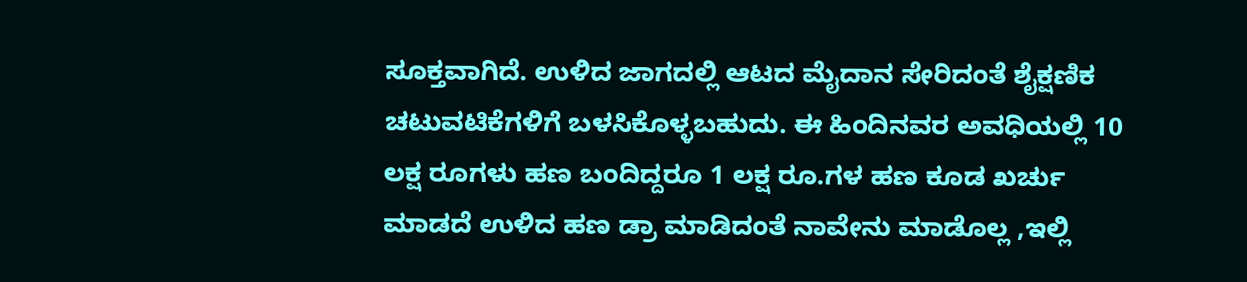ಸೂಕ್ತವಾಗಿದೆ. ಉಳಿದ ಜಾಗದಲ್ಲಿ ಆಟದ ಮೈದಾನ ಸೇರಿದಂತೆ ಶೈಕ್ಷಣಿಕ ಚಟುವಟಿಕೆಗಳಿಗೆ ಬಳಸಿಕೊಳ್ಳಬಹುದು. ಈ ಹಿಂದಿನವರ ಅವಧಿಯಲ್ಲಿ 10 ಲಕ್ಷ ರೂಗಳು ಹಣ ಬಂದಿದ್ದರೂ 1 ಲಕ್ಷ ರೂ.ಗಳ ಹಣ ಕೂಡ ಖರ್ಚು ಮಾಡದೆ ಉಳಿದ ಹಣ ಡ್ರಾ ಮಾಡಿದಂತೆ ನಾವೇನು ಮಾಡೊಲ್ಲ ,ಇಲ್ಲಿ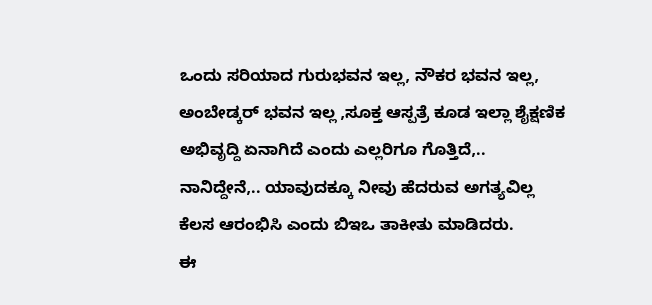ಒಂದು ಸರಿಯಾದ ಗುರುಭವನ ಇಲ್ಲ, ನೌಕರ ಭವನ ಇಲ್ಲ, ಅಂಬೇಡ್ಕರ್ ಭವನ ಇಲ್ಲ ,ಸೂಕ್ತ ಆಸ್ಪತ್ರೆ ಕೂಡ ಇಲ್ಲಾ ಶೈಕ್ಷಣಿಕ ಅಭಿವೃದ್ದಿ ಏನಾಗಿದೆ ಎಂದು ಎಲ್ಲರಿಗೂ ಗೊತ್ತಿದೆ,.. ನಾನಿದ್ದೇನೆ,.. ಯಾವುದಕ್ಕೂ ನೀವು ಹೆದರುವ ಅಗತ್ಯವಿಲ್ಲ ಕೆಲಸ ಆರಂಭಿಸಿ ಎಂದು ಬಿಇಒ ತಾಕೀತು ಮಾಡಿದರು.
ಈ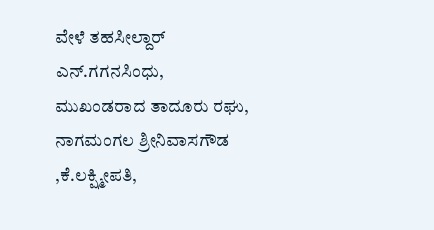ವೇಳೆ ತಹಸೀಲ್ದಾರ್ ಎನ್.ಗಗನಸಿಂಧು, ಮುಖಂಡರಾದ ತಾದೂರು ರಘು, ನಾಗಮಂಗಲ ಶ್ರೀನಿವಾಸಗೌಡ ,ಕೆ.ಲಕ್ಷ್ಮೀಪತಿ,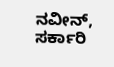ನವೀನ್, ಸರ್ಕಾರಿ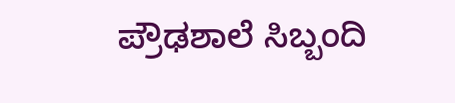ಪ್ರೌಢಶಾಲೆ ಸಿಬ್ಬಂದಿ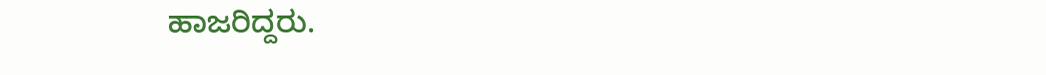ಹಾಜರಿದ್ದರು.